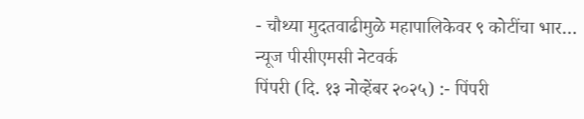- चौथ्या मुदतवाढीमुळे महापालिकेवर ९ कोटींचा भार…
न्यूज पीसीएमसी नेटवर्क
पिंपरी (दि. १३ नोव्हेंबर २०२५) :- पिंपरी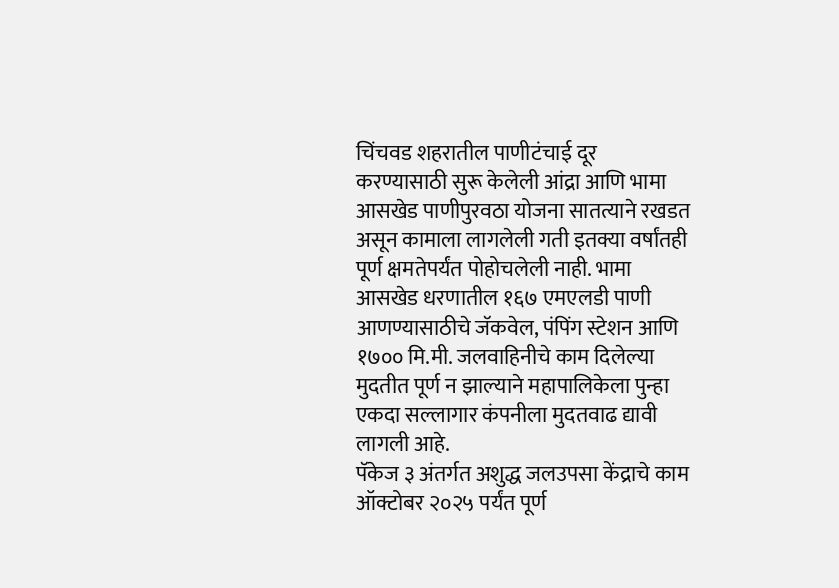चिंचवड शहरातील पाणीटंचाई दूर करण्यासाठी सुरू केलेली आंद्रा आणि भामा आसखेड पाणीपुरवठा योजना सातत्याने रखडत असून कामाला लागलेली गती इतक्या वर्षांतही पूर्ण क्षमतेपर्यंत पोहोचलेली नाही. भामा आसखेड धरणातील १६७ एमएलडी पाणी आणण्यासाठीचे जॅकवेल, पंपिंग स्टेशन आणि १७०० मि.मी. जलवाहिनीचे काम दिलेल्या मुदतीत पूर्ण न झाल्याने महापालिकेला पुन्हा एकदा सल्लागार कंपनीला मुदतवाढ द्यावी लागली आहे.
पॅकेज ३ अंतर्गत अशुद्ध जलउपसा केंद्राचे काम ऑक्टोबर २०२५ पर्यंत पूर्ण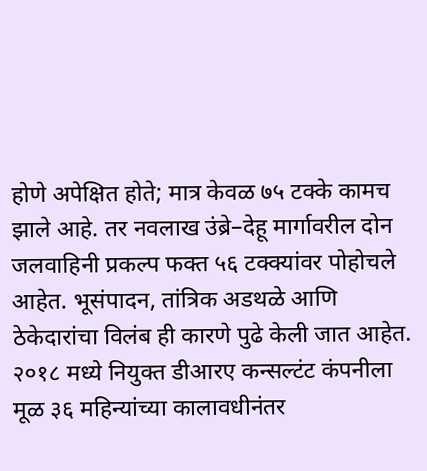होणे अपेक्षित होते; मात्र केवळ ७५ टक्के कामच झाले आहे. तर नवलाख उंब्रे–देहू मार्गावरील दोन जलवाहिनी प्रकल्प फक्त ५६ टक्क्यांवर पोहोचले आहेत. भूसंपादन, तांत्रिक अडथळे आणि ठेकेदारांचा विलंब ही कारणे पुढे केली जात आहेत.
२०१८ मध्ये नियुक्त डीआरए कन्सल्टंट कंपनीला मूळ ३६ महिन्यांच्या कालावधीनंतर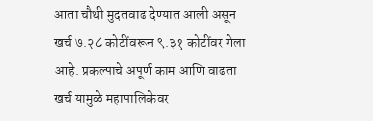आता चौथी मुदतवाढ देण्यात आली असून खर्च ७.२८ कोटींवरून ९.३१ कोटींवर गेला आहे. प्रकल्पाचे अपूर्ण काम आणि वाढता खर्च यामुळे महापालिकेवर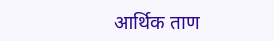आर्थिक ताण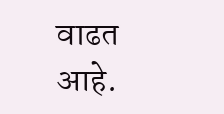वाढत आहे.